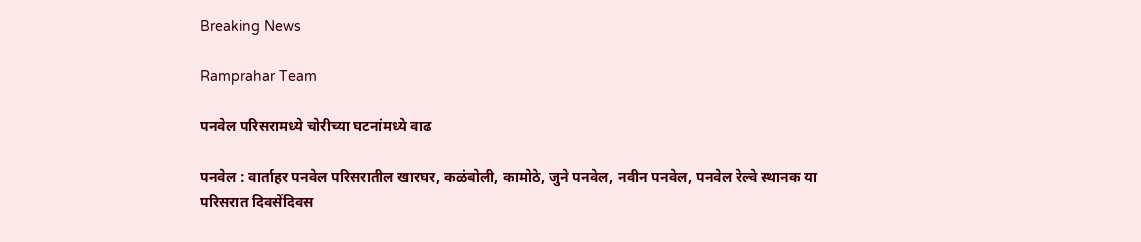Breaking News

Ramprahar Team

पनवेल परिसरामध्ये चोरीच्या घटनांमध्ये वाढ

पनवेल : वार्ताहर पनवेल परिसरातील खारघर, कळंबोली, कामोठे, जुने पनवेल, नवीन पनवेल, पनवेल रेल्वे स्थानक या परिसरात दिवसेंदिवस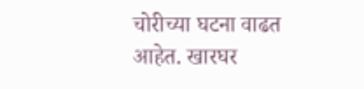चोरीच्या घटना वाढत आहेत. खारघर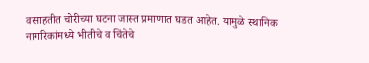वसाहतीत चोरीच्या घटना जास्त प्रमाणात घडत आहेत. यामुळे स्थानिक नागरिकांमध्ये भीतीचे व चिंतेचे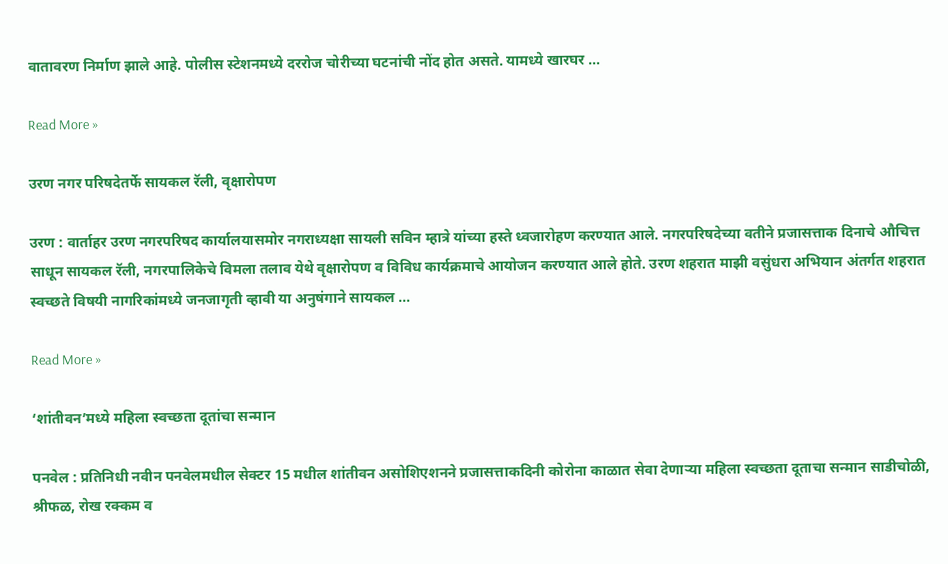वातावरण निर्माण झाले आहे. पोलीस स्टेशनमध्ये दररोज चोरीच्या घटनांची नोंद होत असते. यामध्ये खारघर …

Read More »

उरण नगर परिषदेतर्फे सायकल रॅली, वृक्षारोपण

उरण : वार्ताहर उरण नगरपरिषद कार्यालयासमोर नगराध्यक्षा सायली सविन म्हात्रे यांच्या हस्ते ध्वजारोहण करण्यात आले. नगरपरिषदेच्या वतीने प्रजासत्ताक दिनाचे औचित्त साधून सायकल रॅली, नगरपालिकेचे विमला तलाव येथे वृक्षारोपण व विविध कार्यक्रमाचे आयोजन करण्यात आले होते. उरण शहरात माझी वसुंधरा अभियान अंतर्गत शहरात स्वच्छते विषयी नागरिकांमध्ये जनजागृती व्हावी या अनुषंगाने सायकल …

Read More »

‘शांतीवन’मध्ये महिला स्वच्छता दूतांचा सन्मान

पनवेल : प्रतिनिधी नवीन पनवेलमधील सेक्टर 15 मधील शांतीवन असोशिएशनने प्रजासत्ताकदिनी कोरोना काळात सेवा देणार्‍या महिला स्वच्छता दूताचा सन्मान साडीचोळी, श्रीफळ, रोख रक्कम व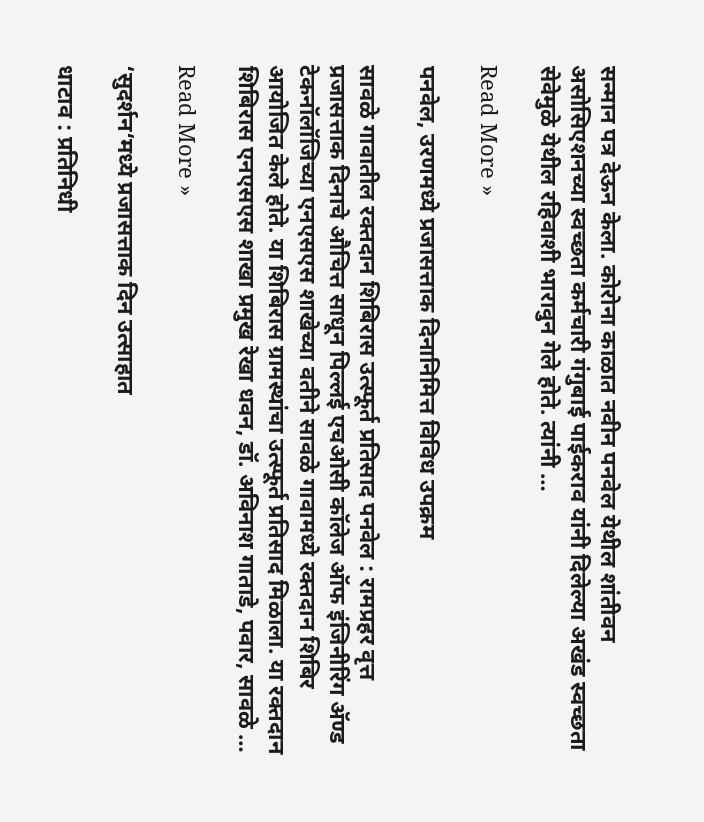सन्मान पत्र देऊन केला. कोरोना काळात नवीन पनवेल येथील शांतीवन असोसिएशनच्या स्वच्छता कर्मचारी गंगुबाई पाईकराव यांनी दिलेल्या अखंड स्वच्छता सेवेमुळे येथील रहिवाशी भारावुन गेले होते. त्यांनी …

Read More »

पनवेल, उरणमध्ये प्रजासत्ताक दिनानिमित्त विविध उपक्रम

सावळे गावातील रक्तदान शिबिरास उत्स्फूर्त प्रतिसाद पनवेल : रामप्रहर वृत्त प्रजासत्ताक दिनाचे औचित्त साधून पिल्लई एचओसी कॉलेज ऑफ इंजिनीरिंग अ‍ॅण्ड टेकनॉलॉजिच्या एनएसएस शाखेच्या वतीने सावळे गावामध्ये रक्तदान शिबिर आयोजित केले होते. या शिबिरास ग्रामस्थांचा उत्स्फूर्त प्रतिसाद मिळाला. या रक्तदान शिबिरास एनएसएस शाखा प्रमुख रेखा धवन, डॉ. अविनाश गाताडे, पवार, सावळे …

Read More »

‘सुदर्शन‘मध्ये प्रजासत्ताक दिन उत्साहात

धाटाव : प्रतिनिधी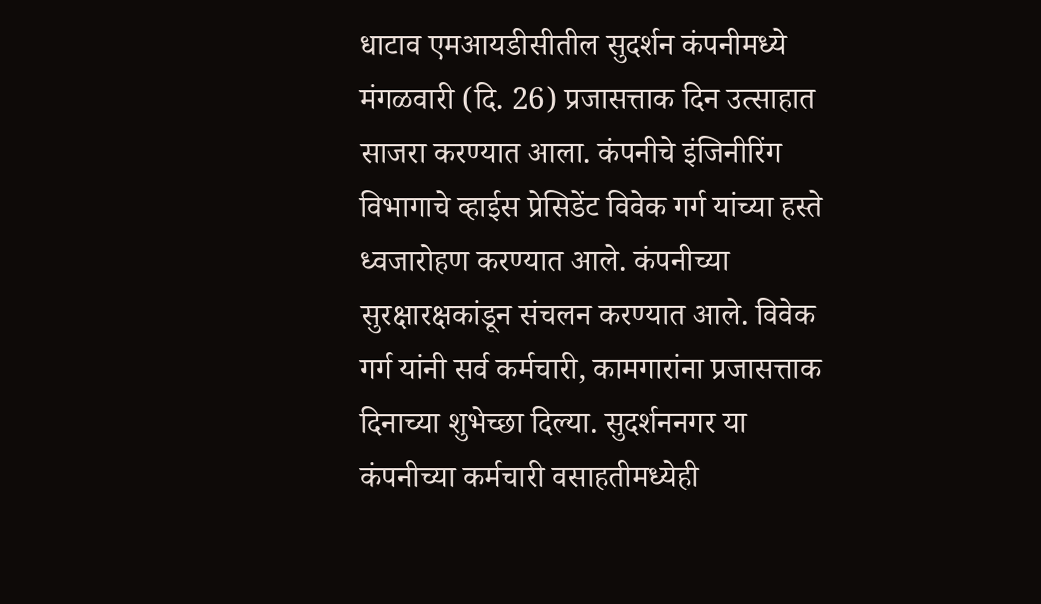धाटाव एमआयडीसीतील सुदर्शन कंपनीमध्ये मंगळवारी (दि. 26) प्रजासत्ताक दिन उत्साहात साजरा करण्यात आला. कंपनीचे इंजिनीरिंग विभागाचे व्हाईस प्रेसिडेंट विवेक गर्ग यांच्या हस्ते ध्वजारोहण करण्यात आले. कंपनीच्या सुरक्षारक्षकांडून संचलन करण्यात आले. विवेक गर्ग यांनी सर्व कर्मचारी, कामगारांना प्रजासत्ताक दिनाच्या शुभेच्छा दिल्या. सुदर्शननगर या कंपनीच्या कर्मचारी वसाहतीमध्येही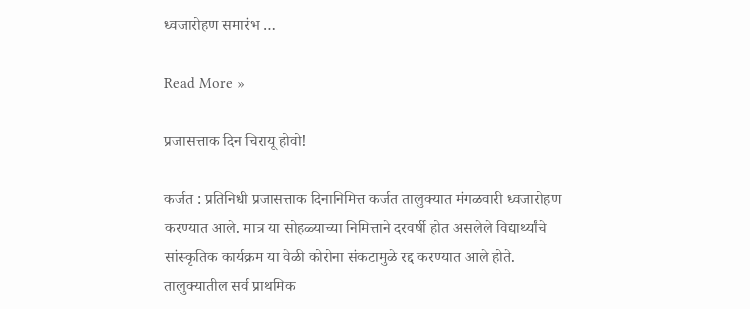ध्वजारोहण समारंभ …

Read More »

प्रजासत्ताक दिन चिरायू होवो!

कर्जत : प्रतिनिधी प्रजासत्ताक दिनानिमित्त कर्जत तालुक्यात मंगळवारी ध्वजारोहण करण्यात आले. मात्र या सोहळ्याच्या निमित्ताने दरवर्षी होत असलेले विद्यार्थ्यांचे सांस्कृतिक कार्यक्रम या वेळी कोरोना संकटामुळे रद्द करण्यात आले होते.  तालुक्यातील सर्व प्राथमिक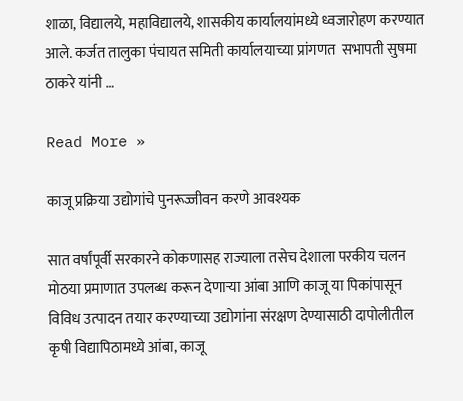शाळा, विद्यालये, महाविद्यालये, शासकीय कार्यालयांमध्ये ध्वजारोहण करण्यात आले. कर्जत तालुका पंचायत समिती कार्यालयाच्या प्रांगणत  सभापती सुषमा ठाकरे यांनी …

Read More »

काजू प्रक्रिया उद्योगांचे पुनरूज्जीवन करणे आवश्यक

सात वर्षांपूर्वी सरकारने कोकणासह राज्याला तसेच देशाला परकीय चलन मोठया प्रमाणात उपलब्ध करून देणार्‍या आंबा आणि काजू या पिकांपासून विविध उत्पादन तयार करण्याच्या उद्योगांना संरक्षण देण्यासाठी दापोलीतील कृषी विद्यापिठामध्ये आंबा, काजू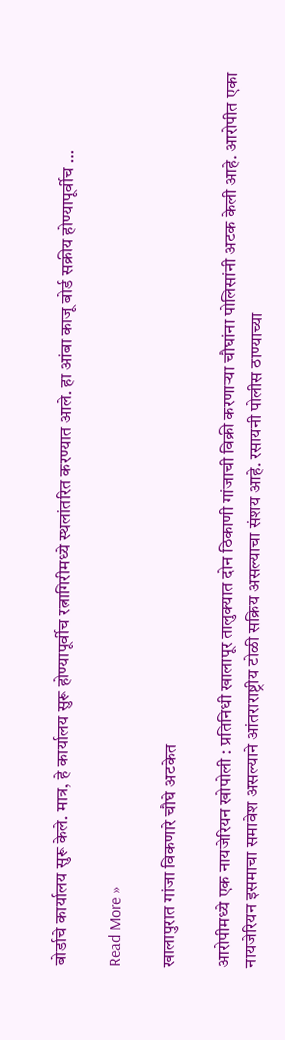बोर्डाचे कार्यालय सुरू केले. मात्र, हे कार्यालय सुरू होण्यापूर्वीच रत्नागिरीमध्ये स्थलांतरित करण्यात आले. हा आंबा काजू बोर्ड सक्रीय होण्यापूर्वीच …

Read More »

खालापुरात गांजा विकणारे चौघे अटकेत

आरोपीमध्ये एक नायजेरियन खोपोली : प्रतिनिधी खालापूर तालुक्यात दोन ठिकाणी गांजाची विक्री करणार्‍या चौघांना पोलिसांनी अटक केली आहे. आरोपीत एका नायजेरियन इसमाचा समावेश असल्याने आंतराराष्ट्रीय टोळी सक्रिय असल्याचा संशय आहे. रसायनी पोलीस ठाण्याच्या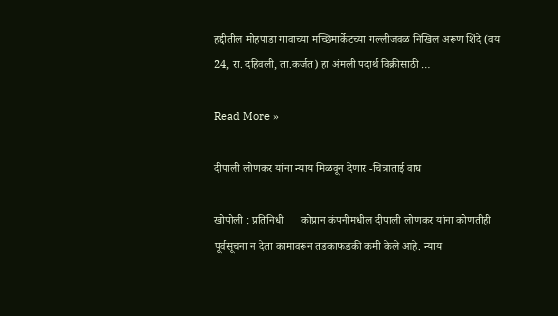हद्दीतील मोहपाडा गावाच्या मच्छिमार्केटच्या गल्लीजवळ निखिल अरूण शिंदे (वय 24, रा. दहिवली, ता.कर्जत) हा अंमली पदार्थ विक्रीसाठी …

Read More »

दीपाली लोणकर यांना न्याय मिळवून देणार -चित्राताई वाघ

खोपोली : प्रतिनिधी      कोप्रान कंपनीमधील दीपाली लोणकर यांना कोणतीही पूर्वसूचना न देता कामावरून तडकाफडकी कमी केले आहे. न्याय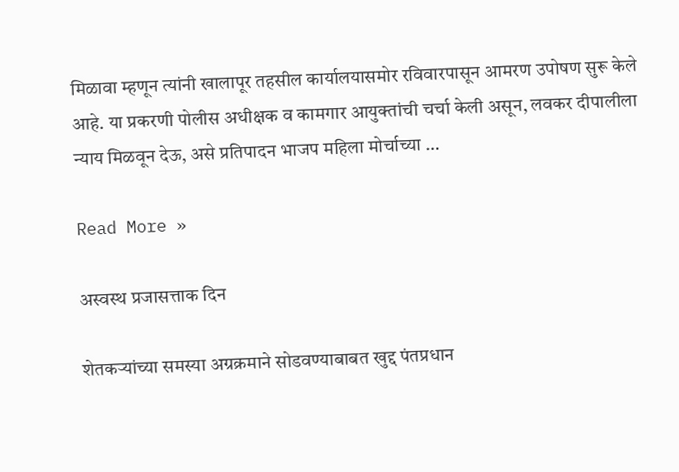मिळावा म्हणून त्यांनी खालापूर तहसील कार्यालयासमोर रविवारपासून आमरण उपोषण सुरू केले आहे. या प्रकरणी पोलीस अधीक्षक व कामगार आयुक्तांची चर्चा केली असून, लवकर दीपालीला न्याय मिळवून देऊ, असे प्रतिपादन भाजप महिला मोर्चाच्या …

Read More »

अस्वस्थ प्रजासत्ताक दिन

शेतकर्‍यांच्या समस्या अग्रक्रमाने सोडवण्याबाबत खुद्द पंतप्रधान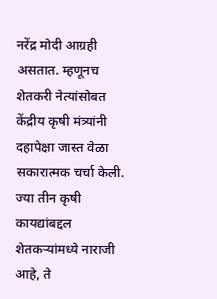नरेंद्र मोदी आग्रही असतात. म्हणूनच शेतकरी नेत्यांसोबत केंद्रीय कृषी मंत्र्यांनी दहापेक्षा जास्त वेळा सकारात्मक चर्चा केली. ज्या तीन कृषी कायद्यांबद्दल शेतकर्‍यांमध्ये नाराजी आहे, ते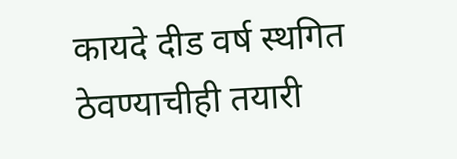कायदे दीड वर्ष स्थगित ठेवण्याचीही तयारी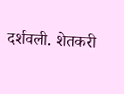दर्शवली. शेतकरी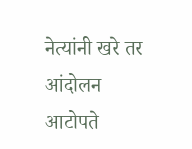नेत्यांनी खरे तर आंदोलन आटोपते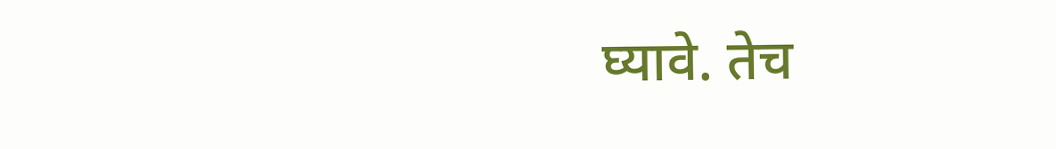घ्यावे. तेच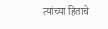त्यांच्या हिताचे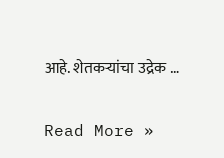आहे. शेतकर्‍यांचा उद्रेक …

Read More »